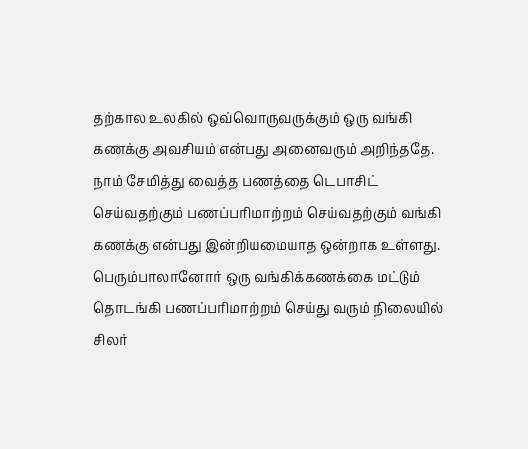தற்கால உலகில் ஒவ்வொருவருக்கும் ஒரு வங்கி கணக்கு அவசியம் என்பது அனைவரும் அறிந்ததே. நாம் சேமித்து வைத்த பணத்தை டெபாசிட் செய்வதற்கும் பணப்பரிமாற்றம் செய்வதற்கும் வங்கி கணக்கு என்பது இன்றியமையாத ஒன்றாக உள்ளது.
பெரும்பாலானோர் ஒரு வங்கிக்கணக்கை மட்டும் தொடங்கி பணப்பரிமாற்றம் செய்து வரும் நிலையில் சிலர்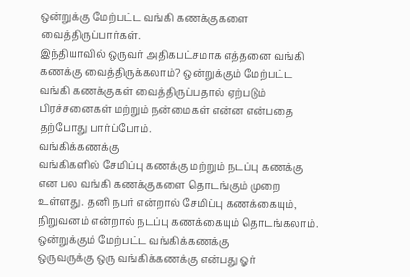ஒன்றுக்கு மேற்பட்ட வங்கி கணக்குகளை வைத்திருப்பார்கள்.
இந்தியாவில் ஒருவர் அதிகபட்சமாக எத்தனை வங்கி கணக்கு வைத்திருக்கலாம்? ஒன்றுக்கும் மேற்பட்ட வங்கி கணக்குகள் வைத்திருப்பதால் ஏற்படும் பிரச்சனைகள் மற்றும் நன்மைகள் என்ன என்பதை தற்போது பார்ப்போம்.
வங்கிக்கணக்கு
வங்கிகளில் சேமிப்பு கணக்கு மற்றும் நடப்பு கணக்கு என பல வங்கி கணக்குகளை தொடங்கும் முறை உள்ளது. தனி நபர் என்றால் சேமிப்பு கணக்கையும், நிறுவனம் என்றால் நடப்பு கணக்கையும் தொடங்கலாம்.
ஒன்றுக்கும் மேற்பட்ட வங்கிக்கணக்கு
ஒருவருக்கு ஒரு வங்கிக்கணக்கு என்பது ஓர்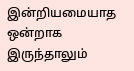இன்றியமையாத ஒன்றாக இருந்தாலும்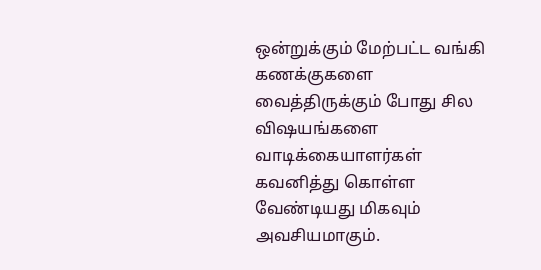ஒன்றுக்கும் மேற்பட்ட வங்கி கணக்குகளை வைத்திருக்கும் போது சில விஷயங்களை வாடிக்கையாளர்கள் கவனித்து கொள்ள வேண்டியது மிகவும் அவசியமாகும்.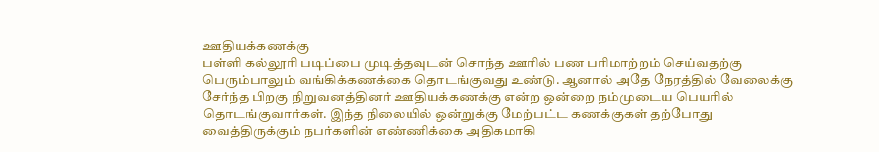ஊதியக்கணக்கு
பள்ளி கல்லூரி படிப்பை முடித்தவுடன் சொந்த ஊரில் பண பரிமாற்றம் செய்வதற்கு பெரும்பாலும் வங்கிக்கணக்கை தொடங்குவது உண்டு. ஆனால் அதே நேரத்தில் வேலைக்கு சேர்ந்த பிறகு நிறுவனத்தினர் ஊதியக்கணக்கு என்ற ஒன்றை நம்முடைய பெயரில் தொடங்குவார்கள். இந்த நிலையில் ஒன்றுக்கு மேற்பட்ட கணக்குகள் தற்போது வைத்திருக்கும் நபர்களின் எண்ணிக்கை அதிகமாகி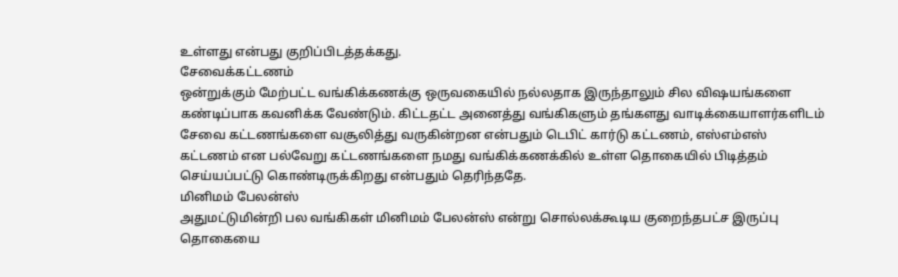உள்ளது என்பது குறிப்பிடத்தக்கது.
சேவைக்கட்டணம்
ஒன்றுக்கும் மேற்பட்ட வங்கிக்கணக்கு ஒருவகையில் நல்லதாக இருந்தாலும் சில விஷயங்களை கண்டிப்பாக கவனிக்க வேண்டும். கிட்டதட்ட அனைத்து வங்கிகளும் தங்களது வாடிக்கையாளர்களிடம் சேவை கட்டணங்களை வசூலித்து வருகின்றன என்பதும் டெபிட் கார்டு கட்டணம், எஸ்எம்எஸ் கட்டணம் என பல்வேறு கட்டணங்களை நமது வங்கிக்கணக்கில் உள்ள தொகையில் பிடித்தம் செய்யப்பட்டு கொண்டிருக்கிறது என்பதும் தெரிந்ததே.
மினிமம் பேலன்ஸ்
அதுமட்டுமின்றி பல வங்கிகள் மினிமம் பேலன்ஸ் என்று சொல்லக்கூடிய குறைந்தபட்ச இருப்பு தொகையை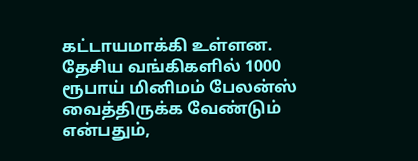கட்டாயமாக்கி உள்ளன. தேசிய வங்கிகளில் 1000 ரூபாய் மினிமம் பேலன்ஸ் வைத்திருக்க வேண்டும் என்பதும்,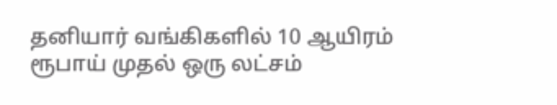தனியார் வங்கிகளில் 10 ஆயிரம் ரூபாய் முதல் ஒரு லட்சம்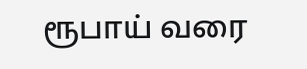ரூபாய் வரை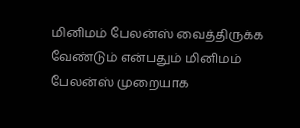மினிமம் பேலன்ஸ் வைத்திருக்க வேண்டும் என்பதும் மினிமம் பேலன்ஸ் முறையாக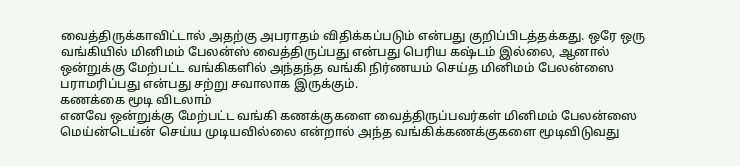வைத்திருக்காவிட்டால் அதற்கு அபராதம் விதிக்கப்படும் என்பது குறிப்பிடத்தக்கது. ஒரே ஒரு வங்கியில் மினிமம் பேலன்ஸ் வைத்திருப்பது என்பது பெரிய கஷ்டம் இல்லை, ஆனால் ஒன்றுக்கு மேற்பட்ட வங்கிகளில் அந்தந்த வங்கி நிர்ணயம் செய்த மினிமம் பேலன்ஸை பராமரிப்பது என்பது சற்று சவாலாக இருக்கும்.
கணக்கை மூடி விடலாம்
எனவே ஒன்றுக்கு மேற்பட்ட வங்கி கணக்குகளை வைத்திருப்பவர்கள் மினிமம் பேலன்ஸை மெய்ன்டெய்ன் செய்ய முடியவில்லை என்றால் அந்த வங்கிக்கணக்குகளை மூடிவிடுவது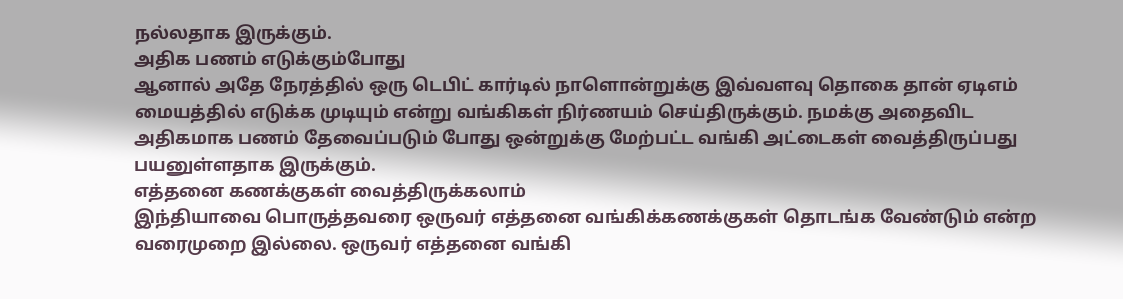நல்லதாக இருக்கும்.
அதிக பணம் எடுக்கும்போது
ஆனால் அதே நேரத்தில் ஒரு டெபிட் கார்டில் நாளொன்றுக்கு இவ்வளவு தொகை தான் ஏடிஎம் மையத்தில் எடுக்க முடியும் என்று வங்கிகள் நிர்ணயம் செய்திருக்கும். நமக்கு அதைவிட அதிகமாக பணம் தேவைப்படும் போது ஒன்றுக்கு மேற்பட்ட வங்கி அட்டைகள் வைத்திருப்பது பயனுள்ளதாக இருக்கும்.
எத்தனை கணக்குகள் வைத்திருக்கலாம்
இந்தியாவை பொருத்தவரை ஒருவர் எத்தனை வங்கிக்கணக்குகள் தொடங்க வேண்டும் என்ற வரைமுறை இல்லை. ஒருவர் எத்தனை வங்கி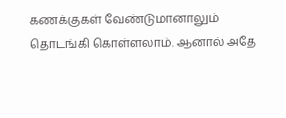கணக்குகள் வேண்டுமானாலும் தொடங்கி கொள்ளலாம். ஆனால் அதே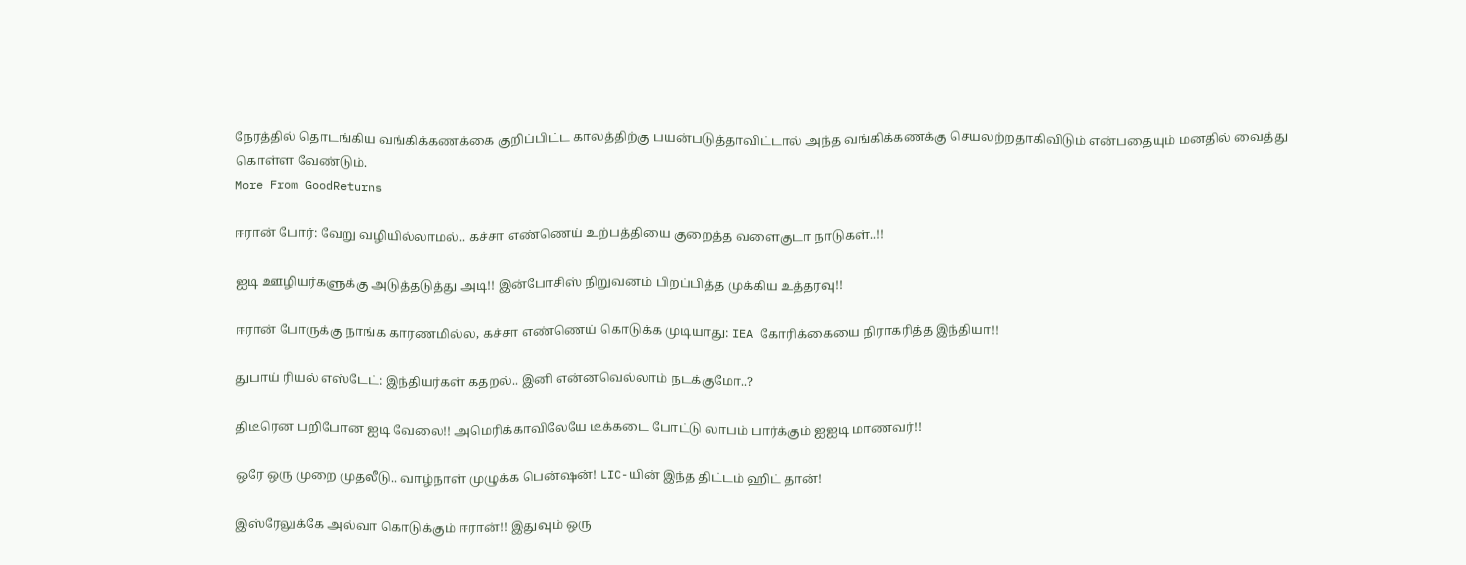நேரத்தில் தொடங்கிய வங்கிக்கணக்கை குறிப்பிட்ட காலத்திற்கு பயன்படுத்தாவிட்டால் அந்த வங்கிக்கணக்கு செயலற்றதாகிவிடும் என்பதையும் மனதில் வைத்து கொள்ள வேண்டும்.
More From GoodReturns

ஈரான் போர்: வேறு வழியில்லாமல்.. கச்சா எண்ணெய் உற்பத்தியை குறைத்த வளைகுடா நாடுகள்..!!

ஐடி ஊழியர்களுக்கு அடுத்தடுத்து அடி!! இன்போசிஸ் நிறுவனம் பிறப்பித்த முக்கிய உத்தரவு!!

ஈரான் போருக்கு நாங்க காரணமில்ல, கச்சா எண்ணெய் கொடுக்க முடியாது: IEA கோரிக்கையை நிராகரித்த இந்தியா!!

துபாய் ரியல் எஸ்டேட்: இந்தியர்கள் கதறல்.. இனி என்னவெல்லாம் நடக்குமோ..?

திடீரென பறிபோன ஐடி வேலை!! அமெரிக்காவிலேயே டீக்கடை போட்டு லாபம் பார்க்கும் ஐஐடி மாணவர்!!

ஒரே ஒரு முறை முதலீடு.. வாழ்நாள் முழுக்க பென்ஷன்! LIC-யின் இந்த திட்டம் ஹிட் தான்!

இஸ்ரேலுக்கே அல்வா கொடுக்கும் ஈரான்!! இதுவும் ஒரு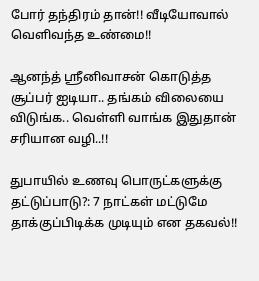போர் தந்திரம் தான்!! வீடியோவால் வெளிவந்த உண்மை!!

ஆனந்த் ஸ்ரீனிவாசன் கொடுத்த சூப்பர் ஐடியா.. தங்கம் விலையை விடுங்க.. வெள்ளி வாங்க இதுதான் சரியான வழி..!!

துபாயில் உணவு பொருட்களுக்கு தட்டுப்பாடு?: 7 நாட்கள் மட்டுமே தாக்குப்பிடிக்க முடியும் என தகவல்!!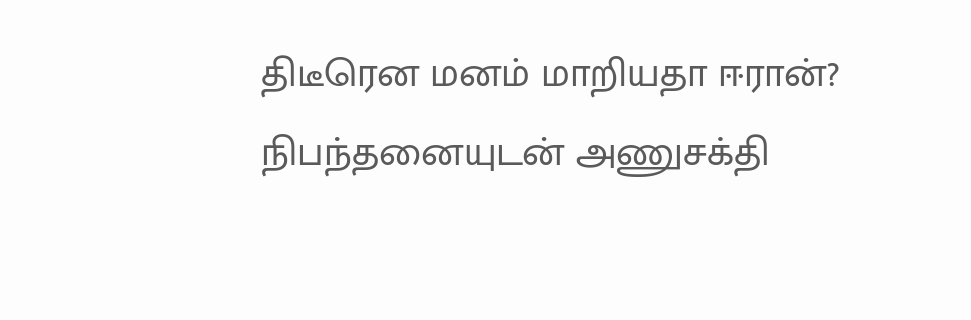திடீரென மனம் மாறியதா ஈரான்? நிபந்தனையுடன் அணுசக்தி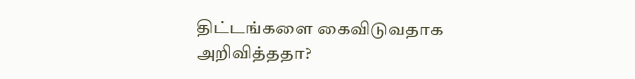திட்டங்களை கைவிடுவதாக அறிவித்ததா?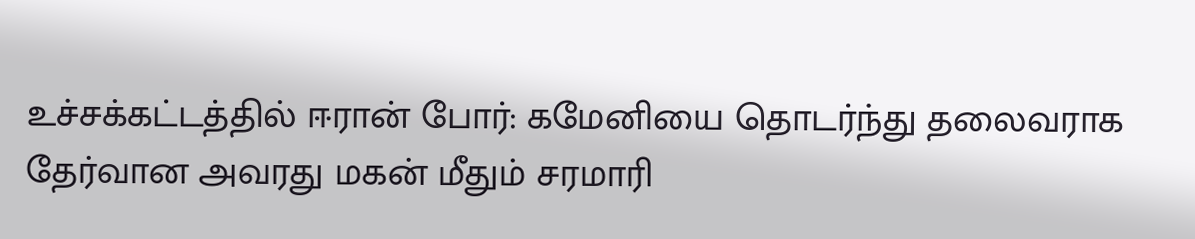உச்சக்கட்டத்தில் ஈரான் போர்: கமேனியை தொடர்ந்து தலைவராக தேர்வான அவரது மகன் மீதும் சரமாரி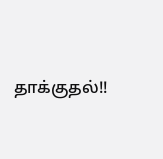தாக்குதல்!!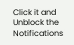Click it and Unblock the Notifications